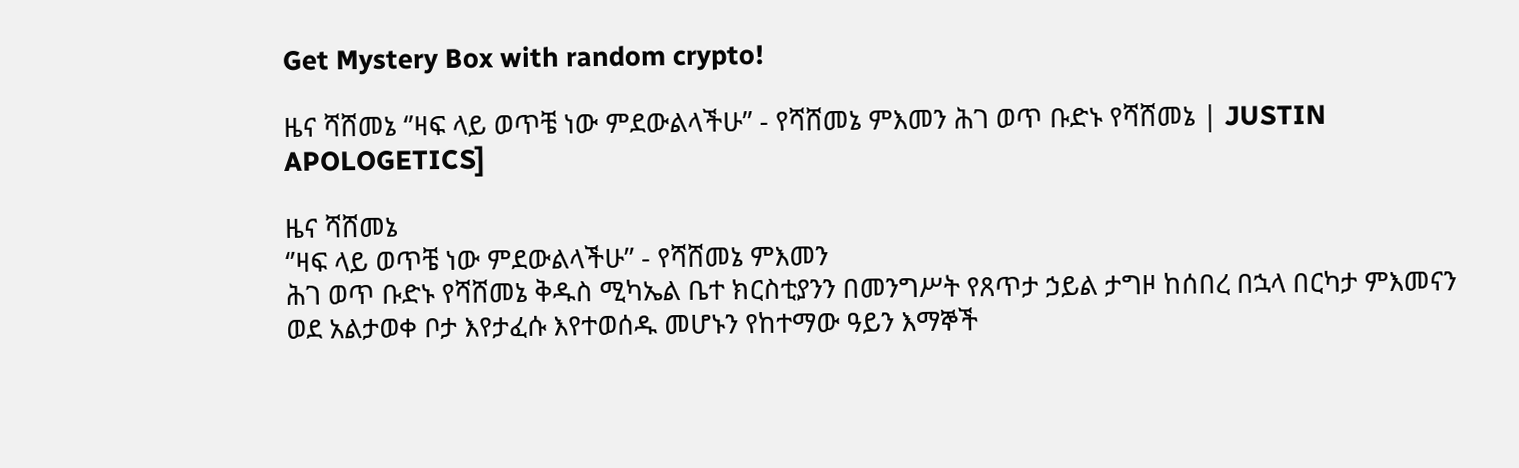Get Mystery Box with random crypto!

ዜና ሻሸመኔ ‘’ዛፍ ላይ ወጥቼ ነው ምደውልላችሁ’’ - የሻሸመኔ ምእመን ሕገ ወጥ ቡድኑ የሻሸመኔ | JUSTIN APOLOGETICS]

ዜና ሻሸመኔ
‘’ዛፍ ላይ ወጥቼ ነው ምደውልላችሁ’’ - የሻሸመኔ ምእመን
ሕገ ወጥ ቡድኑ የሻሸመኔ ቅዱስ ሚካኤል ቤተ ክርስቲያንን በመንግሥት የጸጥታ ኃይል ታግዞ ከሰበረ በኋላ በርካታ ምእመናን ወደ አልታወቀ ቦታ እየታፈሱ እየተወሰዱ መሆኑን የከተማው ዓይን እማኞች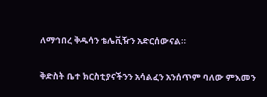ለማኅበረ ቅዱሳን ቴሌቪዥን አድርሰውናል።

ቅድስት ቤተ ክርስቲያናችንን አሳልፈን አንሰጥም ባለው ምእመን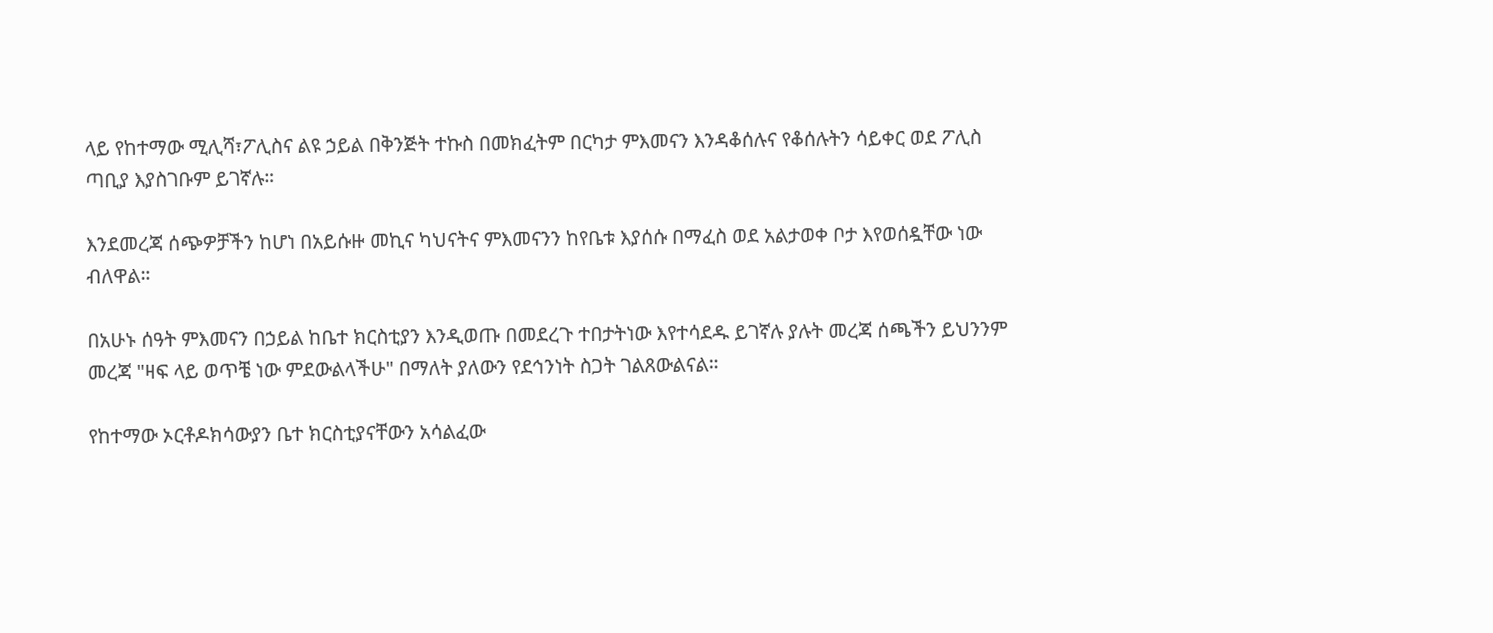ላይ የከተማው ሚሊሻ፣ፖሊስና ልዩ ኃይል በቅንጅት ተኩስ በመክፈትም በርካታ ምእመናን እንዳቆሰሉና የቆሰሉትን ሳይቀር ወደ ፖሊስ ጣቢያ እያስገቡም ይገኛሉ።

እንደመረጃ ሰጭዎቻችን ከሆነ በአይሱዙ መኪና ካህናትና ምእመናንን ከየቤቱ እያሰሱ በማፈስ ወደ አልታወቀ ቦታ እየወሰዷቸው ነው ብለዋል።

በአሁኑ ሰዓት ምእመናን በኃይል ከቤተ ክርስቲያን እንዲወጡ በመደረጉ ተበታትነው እየተሳደዱ ይገኛሉ ያሉት መረጃ ሰጫችን ይህንንም መረጃ "ዛፍ ላይ ወጥቼ ነው ምደውልላችሁ" በማለት ያለውን የደኅንነት ስጋት ገልጸውልናል።

የከተማው ኦርቶዶክሳውያን ቤተ ክርስቲያናቸውን አሳልፈው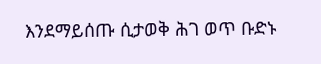እንደማይሰጡ ሲታወቅ ሕገ ወጥ ቡድኑ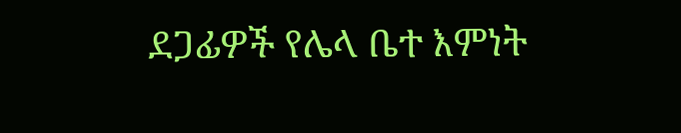ደጋፊዎች የሌላ ቤተ እምነት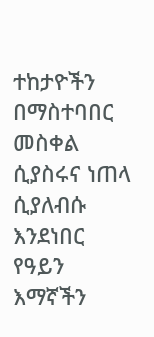ተከታዮችን በማስተባበር መስቀል ሲያስሩና ነጠላ ሲያለብሱ እንደነበር የዓይን እማኛችን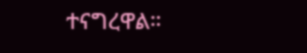ተናግረዋል።